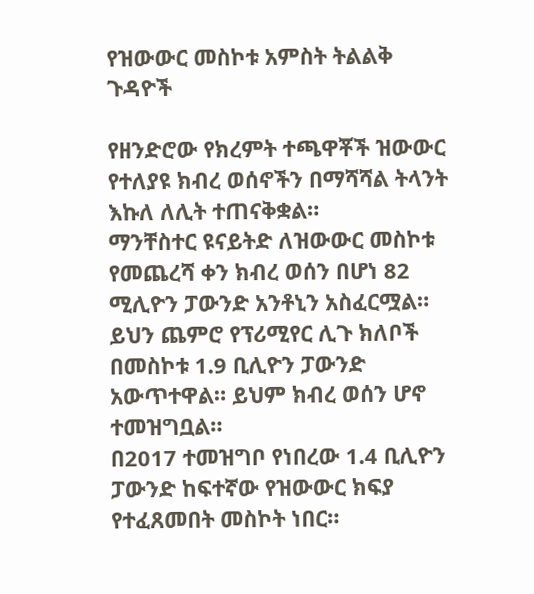የዝውውር መስኮቱ አምስት ትልልቅ ጉዳዮች

የዘንድሮው የክረምት ተጫዋቾች ዝውውር የተለያዩ ክብረ ወሰኖችን በማሻሻል ትላንት እኩለ ለሊት ተጠናቅቋል።
ማንቸስተር ዩናይትድ ለዝውውር መስኮቱ የመጨረሻ ቀን ክብረ ወሰን በሆነ 82 ሚሊዮን ፓውንድ አንቶኒን አስፈርሟል።
ይህን ጨምሮ የፕሪሚየር ሊጉ ክለቦች በመስኮቱ 1.9 ቢሊዮን ፓውንድ አውጥተዋል። ይህም ክብረ ወሰን ሆኖ ተመዝግቧል።
በ2017 ተመዝግቦ የነበረው 1.4 ቢሊዮን ፓውንድ ከፍተኛው የዝውውር ክፍያ የተፈጸመበት መስኮት ነበር።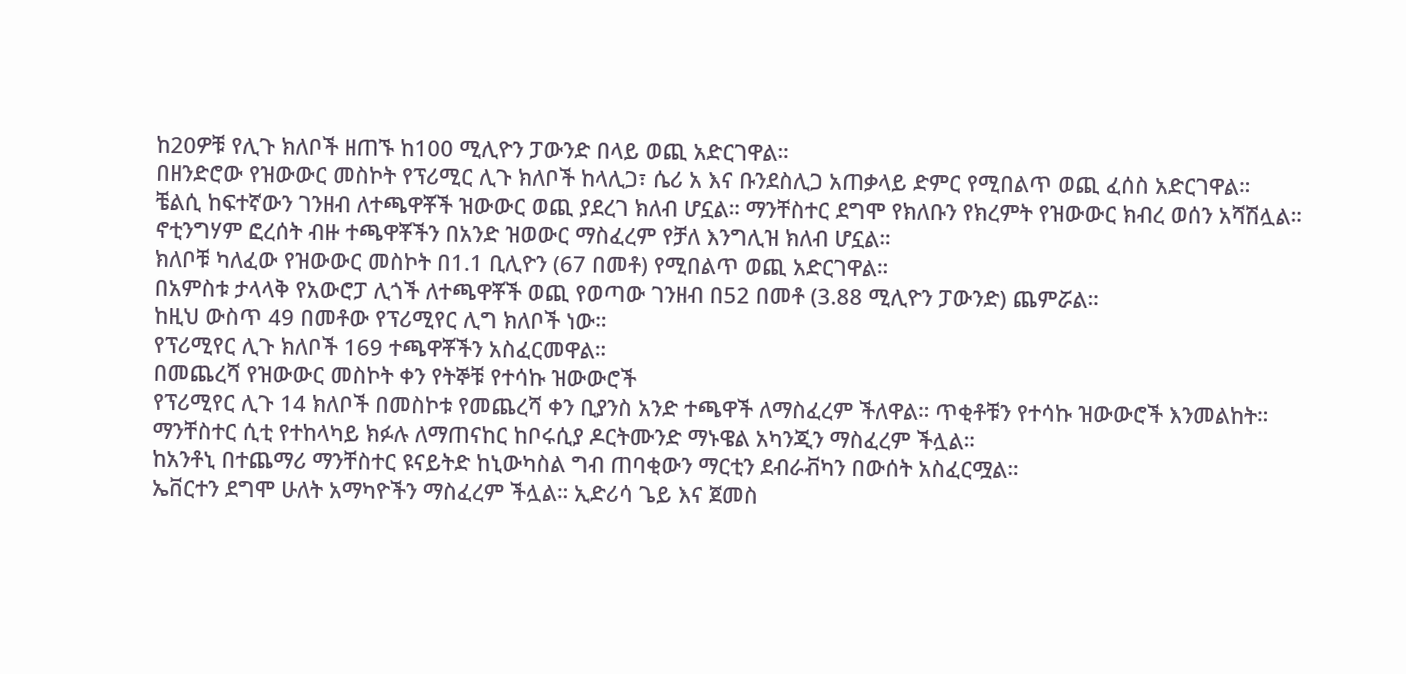ከ20ዎቹ የሊጉ ክለቦች ዘጠኙ ከ100 ሚሊዮን ፓውንድ በላይ ወጪ አድርገዋል።
በዘንድሮው የዝውውር መስኮት የፕሪሚር ሊጉ ክለቦች ከላሊጋ፣ ሴሪ አ እና ቡንደስሊጋ አጠቃላይ ድምር የሚበልጥ ወጪ ፈሰስ አድርገዋል።
ቼልሲ ከፍተኛውን ገንዘብ ለተጫዋቾች ዝውውር ወጪ ያደረገ ክለብ ሆኗል። ማንቸስተር ደግሞ የክለቡን የክረምት የዝውውር ክብረ ወሰን አሻሽሏል።
ኖቲንግሃም ፎረሰት ብዙ ተጫዋቾችን በአንድ ዝወውር ማስፈረም የቻለ እንግሊዝ ክለብ ሆኗል።
ክለቦቹ ካለፈው የዝውውር መስኮት በ1.1 ቢሊዮን (67 በመቶ) የሚበልጥ ወጪ አድርገዋል።
በአምስቱ ታላላቅ የአውሮፓ ሊጎች ለተጫዋቾች ወጪ የወጣው ገንዘብ በ52 በመቶ (3.88 ሚሊዮን ፓውንድ) ጨምሯል።
ከዚህ ውስጥ 49 በመቶው የፕሪሚየር ሊግ ክለቦች ነው።
የፕሪሚየር ሊጉ ክለቦች 169 ተጫዋቾችን አስፈርመዋል።
በመጨረሻ የዝውውር መስኮት ቀን የትኞቹ የተሳኩ ዝውውሮች
የፕሪሚየር ሊጉ 14 ክለቦች በመስኮቱ የመጨረሻ ቀን ቢያንስ አንድ ተጫዋች ለማስፈረም ችለዋል። ጥቂቶቹን የተሳኩ ዝውውሮች እንመልከት።
ማንቸስተር ሲቲ የተከላካይ ክፉሉ ለማጠናከር ከቦሩሲያ ዶርትሙንድ ማኑዌል አካንጂን ማስፈረም ችሏል።
ከአንቶኒ በተጨማሪ ማንቸስተር ዩናይትድ ከኒውካስል ግብ ጠባቂውን ማርቲን ደብራቭካን በውሰት አስፈርሟል።
ኤቨርተን ደግሞ ሁለት አማካዮችን ማስፈረም ችሏል። ኢድሪሳ ጌይ እና ጀመስ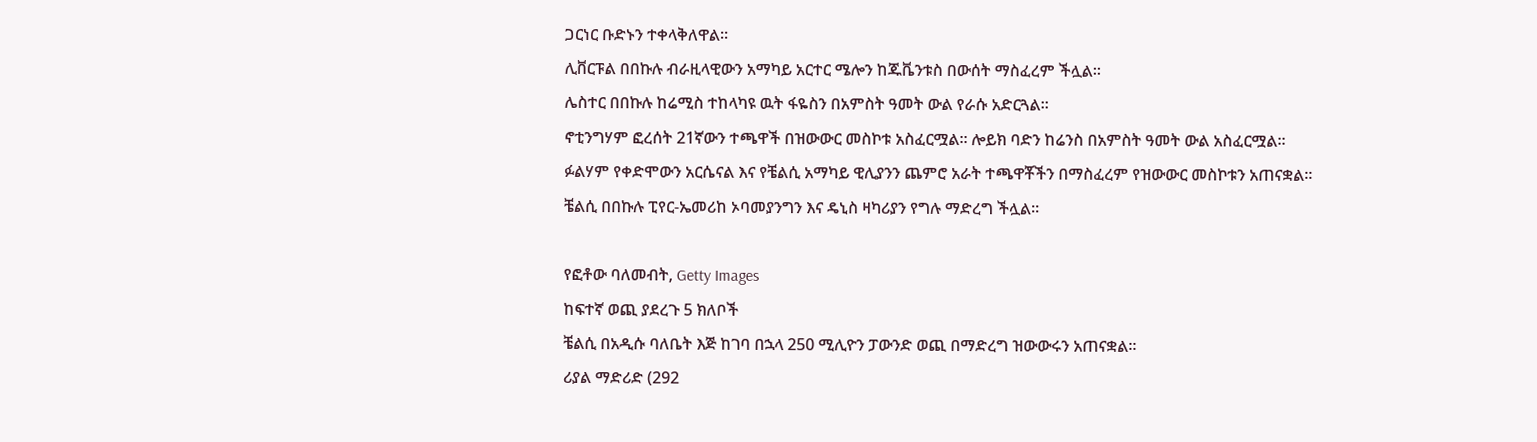ጋርነር ቡድኑን ተቀላቅለዋል።
ሊቨርፑል በበኩሉ ብራዚላዊውን አማካይ አርተር ሜሎን ከጁቬንቱስ በውሰት ማስፈረም ችሏል።
ሌስተር በበኩሉ ከሬሚስ ተከላካዩ ዉት ፋዬስን በአምስት ዓመት ውል የራሱ አድርጓል።
ኖቲንግሃም ፎረሰት 21ኛውን ተጫዋች በዝውውር መስኮቱ አስፈርሟል። ሎይክ ባድን ከሬንስ በአምስት ዓመት ውል አስፈርሟል።
ፉልሃም የቀድሞውን አርሴናል እና የቼልሲ አማካይ ዊሊያንን ጨምሮ አራት ተጫዋቾችን በማስፈረም የዝውውር መስኮቱን አጠናቋል።
ቼልሲ በበኩሉ ፒየር-ኤመሪከ ኦባመያንግን እና ዴኒስ ዛካሪያን የግሉ ማድረግ ችሏል።

የፎቶው ባለመብት, Getty Images
ከፍተኛ ወጪ ያደረጉ 5 ክለቦች
ቼልሲ በአዲሱ ባለቤት እጅ ከገባ በኋላ 250 ሚሊዮን ፓውንድ ወጪ በማድረግ ዝውውሩን አጠናቋል።
ሪያል ማድሪድ (292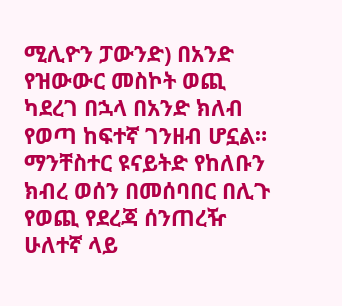ሚሊዮን ፓውንድ) በአንድ የዝውውር መስኮት ወጪ ካደረገ በኋላ በአንድ ክለብ የወጣ ከፍተኛ ገንዘብ ሆኗል።
ማንቸስተር ዩናይትድ የከለቡን ክብረ ወሰን በመሰባበር በሊጉ የወጪ የደረጃ ሰንጠረዥ ሁለተኛ ላይ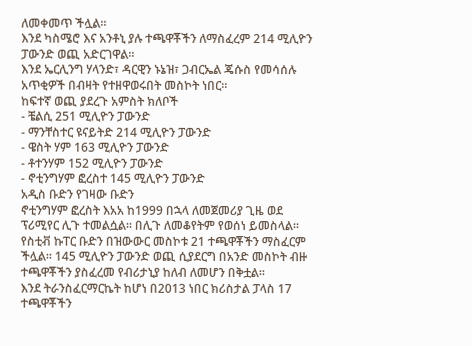ለመቀመጥ ችሏል።
እንደ ካስሜሮ እና አንቶኒ ያሉ ተጫዋቾችን ለማስፈረም 214 ሚሊዮን ፓውንድ ወጪ አድርገዋል።
እንደ ኤርሊንግ ሃላንድ፣ ዳርዊን ኑኔዝ፣ ጋብርኤል ጄሱስ የመሳሰሉ አጥቂዎች በብዛት የተዘዋወሩበት መስኮት ነበር።
ከፍተኛ ወጪ ያደረጉ አምስት ክለቦች
- ቼልሲ 251 ሚሊዮን ፓውንድ
- ማንቸስተር ዩናይትድ 214 ሚሊዮን ፓውንድ
- ዌስት ሃም 163 ሚሊዮን ፓውንድ
- ቶተንሃም 152 ሚሊዮን ፓውንድ
- ኖቲንግሃም ፎረስተ 145 ሚሊዮን ፓውንድ
አዲስ ቡድን የገዛው ቡድን
ኖቲንግሃም ፎረስት እአአ ከ1999 በኋላ ለመጀመሪያ ጊዜ ወደ ፕሪሚየር ሊጉ ተመልሷል። በሊጉ ለመቆየትም የወሰነ ይመስላል።
የስቲቭ ኩፐር ቡድን በዝውውር መስኮቱ 21 ተጫዋቾችን ማስፈርም ችሏል። 145 ሚሊዮን ፓውንድ ወጪ ሲያደርግ በአንድ መስኮት ብዙ ተጫዋቾችን ያስፈረመ የብሪታኒያ ከለብ ለመሆን በቅቷል።
እንደ ትራንስፈርማርኬት ከሆነ በ2013 ነበር ክሪስታል ፓላስ 17 ተጫዋቾችን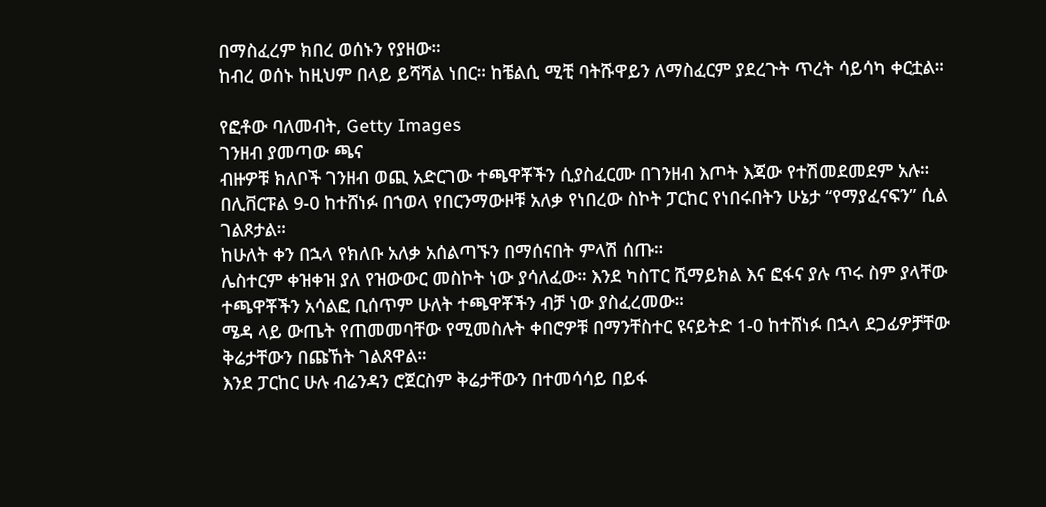በማስፈረም ክበረ ወሰኑን የያዘው።
ከብረ ወሰኑ ከዚህም በላይ ይሻሻል ነበር። ከቼልሲ ሚቺ ባትሹዋይን ለማስፈርም ያደረጉት ጥረት ሳይሳካ ቀርቷል።

የፎቶው ባለመብት, Getty Images
ገንዘብ ያመጣው ጫና
ብዙዎቹ ክለቦች ገንዘብ ወጪ አድርገው ተጫዋቾችን ሲያስፈርሙ በገንዘብ እጦት እጃው የተሽመደመደም አሉ።
በሊቨርፑል 9-0 ከተሸነፉ በኀወላ የበርንማውዞቹ አለቃ የነበረው ስኮት ፓርከር የነበሩበትን ሁኔታ “የማያፈናፍን” ሲል ገልጾታል።
ከሁለት ቀን በኋላ የክለቡ አለቃ አሰልጣኙን በማሰናበት ምላሽ ሰጡ።
ሌስተርም ቀዝቀዝ ያለ የዝውውር መስኮት ነው ያሳለፈው። እንደ ካስፐር ሺማይክል እና ፎፋና ያሉ ጥሩ ስም ያላቸው ተጫዋቾችን አሳልፎ ቢሰጥም ሁለት ተጫዋቾችን ብቻ ነው ያስፈረመው።
ሜዳ ላይ ውጤት የጠመመባቸው የሚመስሉት ቀበሮዎቹ በማንቸስተር ዩናይትድ 1-0 ከተሸነፉ በኋላ ደጋፊዎቻቸው ቅሬታቸውን በጩኸት ገልጸዋል።
እንደ ፓርከር ሁሉ ብሬንዳን ሮጀርስም ቅሬታቸውን በተመሳሳይ በይፋ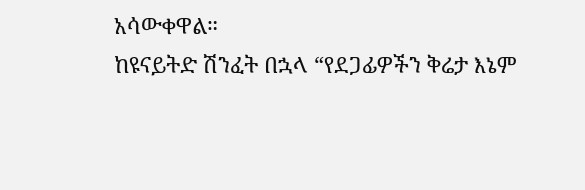አሳውቀዋል።
ከዩናይትድ ሽንፈት በኋላ “የደጋፊዎችን ቅሬታ እኔም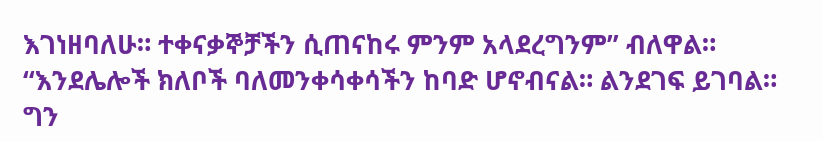እገነዘባለሁ። ተቀናቃኞቻችን ሲጠናከሩ ምንም አላደረግንም” ብለዋል።
“እንደሌሎች ክለቦች ባለመንቀሳቀሳችን ከባድ ሆኖብናል። ልንደገፍ ይገባል። ግን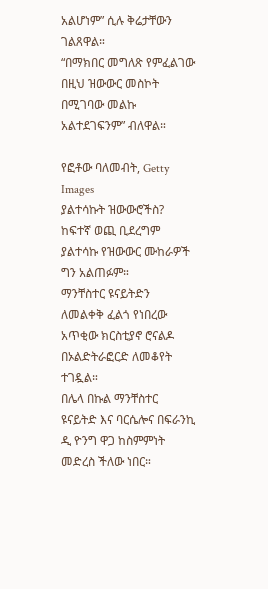አልሆነም” ሲሉ ቅሬታቸውን ገልጸዋል።
“በማክበር መግለጽ የምፈልገው በዚህ ዝውውር መስኮት በሚገባው መልኩ አልተደገፍንም” ብለዋል።

የፎቶው ባለመብት, Getty Images
ያልተሳኩት ዝውውሮችስ?
ከፍተኛ ወጪ ቢደረግም ያልተሳኩ የዝውውር ሙከራዎች ግን አልጠፉም።
ማንቸስተር ዩናይትድን ለመልቀቅ ፈልጎ የነበረው አጥቂው ክርስቲያኖ ሮናልዶ በኦልድትራፎርድ ለመቆየት ተገዷል።
በሌላ በኩል ማንቸስተር ዩናይትድ እና ባርሴሎና በፍራንኪ ዲ ዮንግ ዋጋ ከስምምነት መድረስ ችለው ነበር።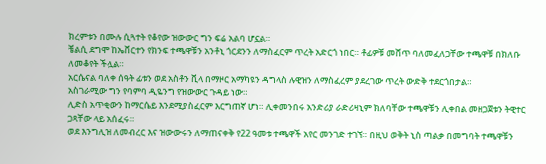ክረምቱን በሙሉ ሲጓተት የቆየው ዝውውር ግን ፍሬ አልባ ሆኗል።
ቼልሲ ደግሞ ከኤቨርተን የክንፍ ተጫዋቹን አንቶኒ ጎርደንን ለማስፈርም ጥረት አድርጎ ነበር። ቶፊዎቹ መሸጥ ባለመፈለጋቸው ተጫዋቹ በክለቡ ለመቆየት ችሏል።
አርሴናል ባለቀ ሰዓት ፊቱን ወደ አስቶን ቪላ በማዞር አማካዩን ዳግላስ ሉዊዝን ለማስፈረም ያደረገው ጥረት ውድቅ ተደርጎበታል።
አስገራሚው ግን የባምባ ዲዬንግ የዝውውር ጉዳይ ነው።
ሊድስ አጥቂውን ከማርሴይ እንደሚያስፈርም እርግጠኛ ሆነ። ሊቀመንበሩ አንድሪያ ራድሪዛኒም ክለባቸው ተጫዋቹን ሊቀበል መዘጋጀቱን ትዊተር ጋጻቸው ላይ አሰፈሩ።
ወደ እንግሊዝ ለመብረር እና ዝውውሩን ለማጠናቀቅ የ22 ዓመቱ ተጫዋች አየር መንገድ ተገኘ። በዚህ ወቅት ኒስ ጣልቃ በመግባት ተጫዋቹን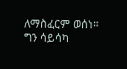ለማስፈርም ወሰነ።
ግን ሳይሳካ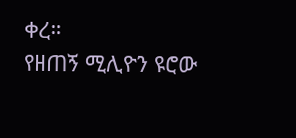ቀረ።
የዘጠኝ ሚሊዮን ዩሮው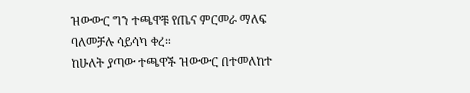ዝውውር ግን ተጫዋቹ የጤና ምርመራ ማለፍ ባለመቻሉ ሳይሳካ ቀረ።
ከሁለት ያጣው ተጫዋች ዝውውር በተመለከተ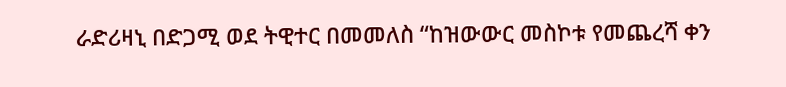ራድሪዛኒ በድጋሚ ወደ ትዊተር በመመለስ “ከዝውውር መስኮቱ የመጨረሻ ቀን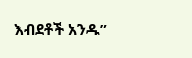እብደቶች አንዱ”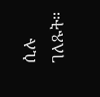ሲሉ ገለጹት።